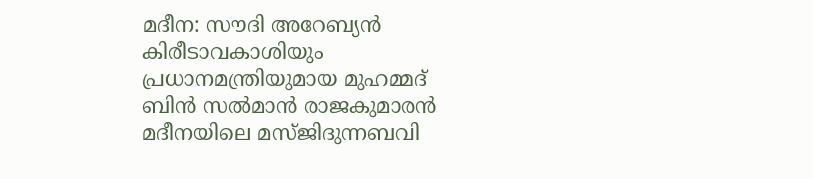മദീന: സൗദി അറേബ്യൻ കിരീടാവകാശിയും പ്രധാനമന്ത്രിയുമായ മുഹമ്മദ് ബിൻ സൽമാൻ രാജകുമാരൻ മദീനയിലെ മസ്ജിദുന്നബവി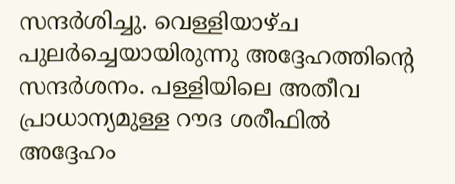സന്ദർശിച്ചു. വെള്ളിയാഴ്ച പുലർച്ചെയായിരുന്നു അദ്ദേഹത്തിന്റെ സന്ദർശനം. പള്ളിയിലെ അതീവ പ്രാധാന്യമുള്ള റൗദ ശരീഫിൽ അദ്ദേഹം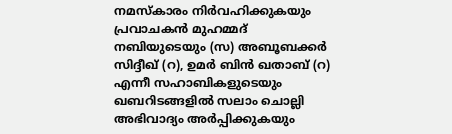നമസ്കാരം നിർവഹിക്കുകയും പ്രവാചകൻ മുഹമ്മദ് നബിയുടെയും (സ) അബൂബക്കർ സിദ്ദീഖ് (റ), ഉമർ ബിൻ ഖതാബ് (റ) എന്നീ സഹാബികളുടെയും ഖബറിടങ്ങളിൽ സലാം ചൊല്ലി അഭിവാദ്യം അർപ്പിക്കുകയും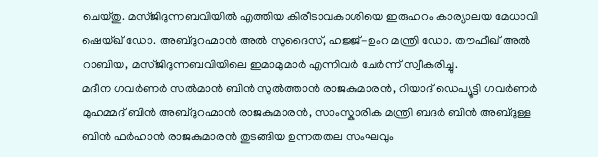ചെയ്തു. മസ്ജിദുന്നബവിയിൽ എത്തിയ കിരീടാവകാശിയെ ഇരുഹറം കാര്യാലയ മേധാവി ഷെയ്ഖ് ഡോ. അബ്ദുറഹ്മാൻ അൽ സുദൈസ്, ഹജ്ജ്-ഉംറ മന്ത്രി ഡോ. തൗഫീഖ് അൽ റാബിയ, മസ്ജിദുന്നബവിയിലെ ഇമാമുമാർ എന്നിവർ ചേർന്ന് സ്വീകരിച്ചു.
മദീന ഗവർണർ സൽമാൻ ബിൻ സുൽത്താൻ രാജകുമാരൻ, റിയാദ് ഡെപ്യൂട്ടി ഗവർണർ മുഹമ്മദ് ബിൻ അബ്ദുറഹ്മാൻ രാജകുമാരൻ, സാംസ്കാരിക മന്ത്രി ബദർ ബിൻ അബ്ദുള്ള ബിൻ ഫർഹാൻ രാജകുമാരൻ തുടങ്ങിയ ഉന്നതതല സംഘവും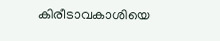കിരീടാവകാശിയെ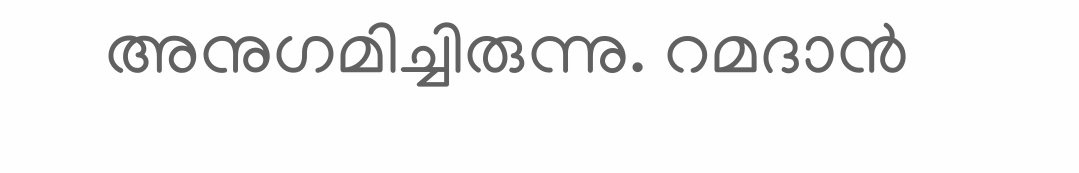അനുഗമിച്ചിരുന്നു. റമദാൻ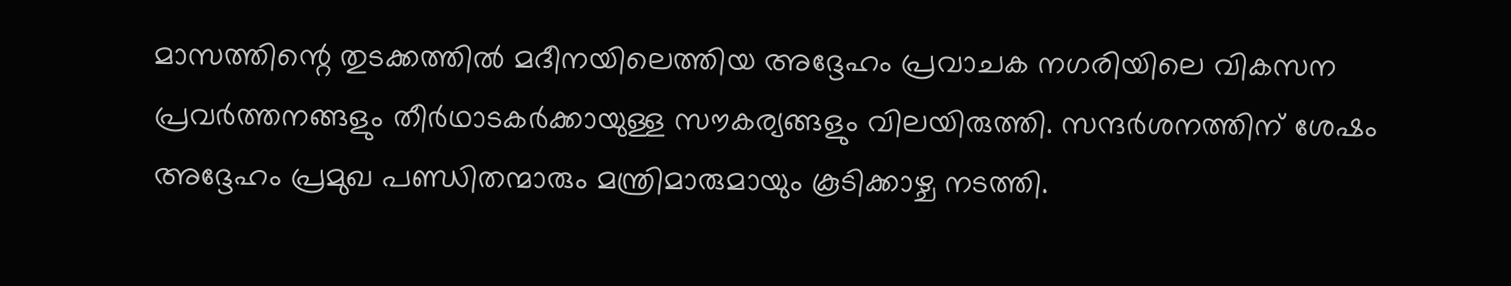മാസത്തിന്റെ തുടക്കത്തിൽ മദീനയിലെത്തിയ അദ്ദേഹം പ്രവാചക നഗരിയിലെ വികസന പ്രവർത്തനങ്ങളും തീർഥാടകർക്കായുള്ള സൗകര്യങ്ങളും വിലയിരുത്തി. സന്ദർശനത്തിന് ശേഷം അദ്ദേഹം പ്രമുഖ പണ്ഡിതന്മാരും മന്ത്രിമാരുമായും കൂടിക്കാഴ്ച നടത്തി.